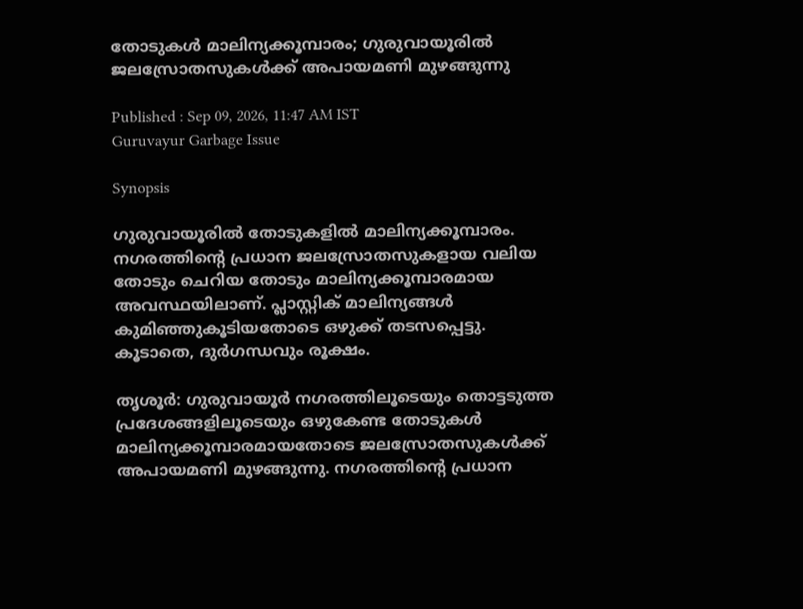തോടുകള്‍ മാലിന്യക്കൂമ്പാരം; ഗുരുവായൂരിൽ ജലസ്രോതസുകള്‍ക്ക് അപായമണി മുഴങ്ങുന്നു

Published : Sep 09, 2026, 11:47 AM IST
Guruvayur Garbage Issue

Synopsis

ഗുരുവായൂരിൽ തോടുകളിൽ മാലിന്യക്കൂമ്പാരം. നഗരത്തിന്റെ പ്രധാന ജലസ്രോതസുകളായ വലിയ തോടും ചെറിയ തോടും മാലിന്യക്കൂമ്പാരമായ അവസ്ഥയിലാണ്. പ്ലാസ്റ്റിക് മാലിന്യങ്ങള്‍ കുമിഞ്ഞുകൂടിയതോടെ ഒഴുക്ക് തടസപ്പെട്ടു. കൂടാതെ, ദുര്‍ഗന്ധവും രൂക്ഷം.

തൃശൂര്‍: ഗുരുവായൂര്‍ നഗരത്തിലൂടെയും തൊട്ടടുത്ത പ്രദേശങ്ങളിലൂടെയും ഒഴുകേണ്ട തോടുകള്‍ മാലിന്യക്കൂമ്പാരമായതോടെ ജലസ്രോതസുകള്‍ക്ക് അപായമണി മുഴങ്ങുന്നു. നഗരത്തിന്റെ പ്രധാന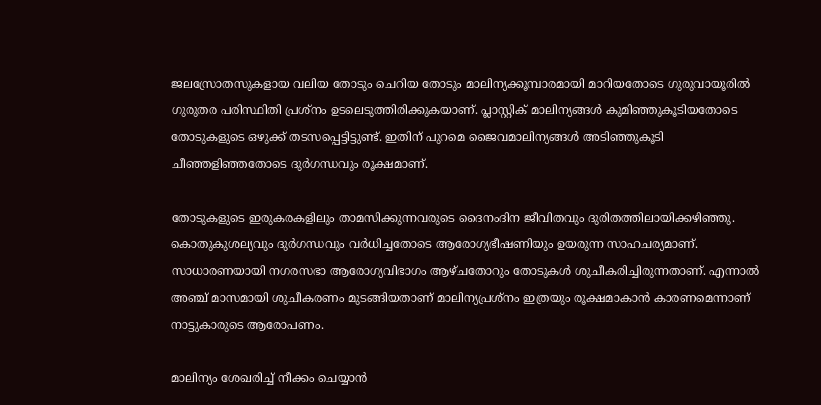ജലസ്രോതസുകളായ വലിയ തോടും ചെറിയ തോടും മാലിന്യക്കൂമ്പാരമായി മാറിയതോടെ ഗുരുവായൂരില്‍ ഗുരുതര പരിസ്ഥിതി പ്രശ്‌നം ഉടലെടുത്തിരിക്കുകയാണ്. പ്ലാസ്റ്റിക് മാലിന്യങ്ങള്‍ കുമിഞ്ഞുകൂടിയതോടെ തോടുകളുടെ ഒഴുക്ക് തടസപ്പെട്ടിട്ടുണ്ട്. ഇതിന് പുറമെ ജൈവമാലിന്യങ്ങള്‍ അടിഞ്ഞുകൂടി ചീഞ്ഞളിഞ്ഞതോടെ ദുര്‍ഗന്ധവും രൂക്ഷമാണ്.

തോടുകളുടെ ഇരുകരകളിലും താമസിക്കുന്നവരുടെ ദൈനംദിന ജീവിതവും ദുരിതത്തിലായിക്കഴിഞ്ഞു. കൊതുകുശല്യവും ദുര്‍ഗന്ധവും വര്‍ധിച്ചതോടെ ആരോഗ്യഭീഷണിയും ഉയരുന്ന സാഹചര്യമാണ്. സാധാരണയായി നഗരസഭാ ആരോഗ്യവിഭാഗം ആഴ്ചതോറും തോടുകള്‍ ശുചീകരിച്ചിരുന്നതാണ്. എന്നാല്‍ അഞ്ച് മാസമായി ശുചീകരണം മുടങ്ങിയതാണ് മാലിന്യപ്രശ്‌നം ഇത്രയും രൂക്ഷമാകാന്‍ കാരണമെന്നാണ് നാട്ടുകാരുടെ ആരോപണം.

മാലിന്യം ശേഖരിച്ച് നീക്കം ചെയ്യാന്‍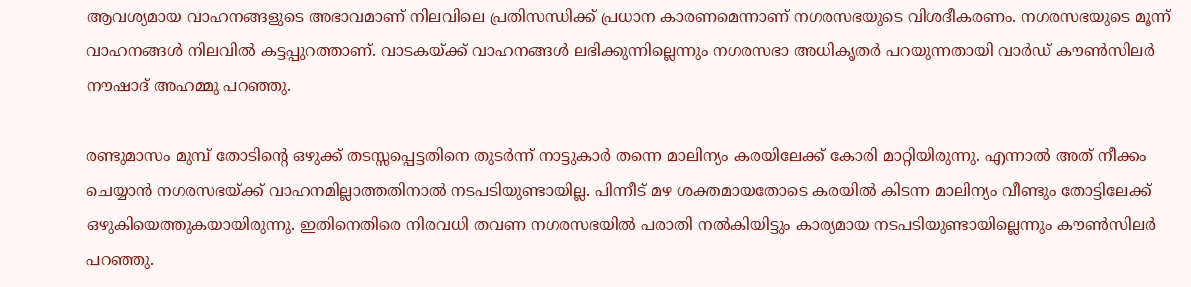ആവശ്യമായ വാഹനങ്ങളുടെ അഭാവമാണ് നിലവിലെ പ്രതിസന്ധിക്ക് പ്രധാന കാരണമെന്നാണ് നഗരസഭയുടെ വിശദീകരണം. നഗരസഭയുടെ മൂന്ന് വാഹനങ്ങള്‍ നിലവില്‍ കട്ടപ്പുറത്താണ്. വാടകയ്ക്ക് വാഹനങ്ങള്‍ ലഭിക്കുന്നില്ലെന്നും നഗരസഭാ അധികൃതര്‍ പറയുന്നതായി വാര്‍ഡ് കൗണ്‍സിലര്‍ നൗഷാദ് അഹമ്മു പറഞ്ഞു.

രണ്ടുമാസം മുമ്പ് തോടിന്റെ ഒഴുക്ക് തടസ്സപ്പെട്ടതിനെ തുടര്‍ന്ന് നാട്ടുകാര്‍ തന്നെ മാലിന്യം കരയിലേക്ക് കോരി മാറ്റിയിരുന്നു. എന്നാല്‍ അത് നീക്കം ചെയ്യാന്‍ നഗരസഭയ്ക്ക് വാഹനമില്ലാത്തതിനാല്‍ നടപടിയുണ്ടായില്ല. പിന്നീട് മഴ ശക്തമായതോടെ കരയില്‍ കിടന്ന മാലിന്യം വീണ്ടും തോട്ടിലേക്ക് ഒഴുകിയെത്തുകയായിരുന്നു. ഇതിനെതിരെ നിരവധി തവണ നഗരസഭയില്‍ പരാതി നല്‍കിയിട്ടും കാര്യമായ നടപടിയുണ്ടായില്ലെന്നും കൗണ്‍സിലര്‍ പറഞ്ഞു.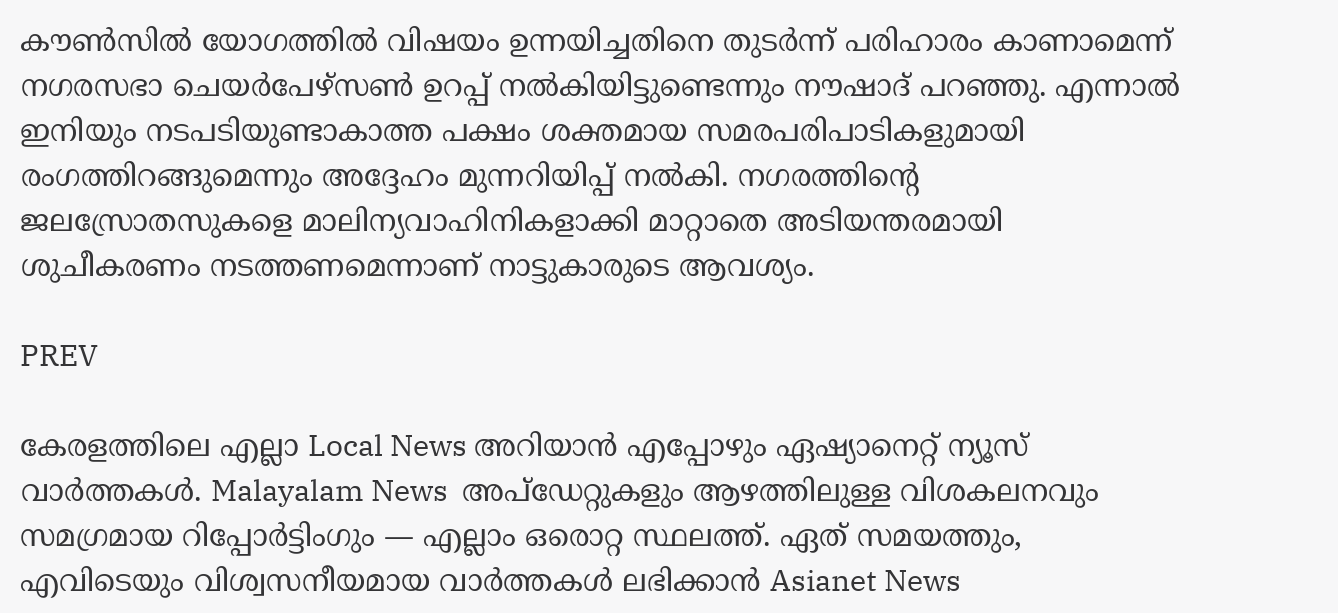കൗണ്‍സില്‍ യോഗത്തില്‍ വിഷയം ഉന്നയിച്ചതിനെ തുടര്‍ന്ന് പരിഹാരം കാണാമെന്ന് നഗരസഭാ ചെയര്‍പേഴ്‌സണ്‍ ഉറപ്പ് നല്‍കിയിട്ടുണ്ടെന്നും നൗഷാദ് പറഞ്ഞു. എന്നാല്‍ ഇനിയും നടപടിയുണ്ടാകാത്ത പക്ഷം ശക്തമായ സമരപരിപാടികളുമായി രംഗത്തിറങ്ങുമെന്നും അദ്ദേഹം മുന്നറിയിപ്പ് നല്‍കി. നഗരത്തിന്റെ ജലസ്രോതസുകളെ മാലിന്യവാഹിനികളാക്കി മാറ്റാതെ അടിയന്തരമായി ശുചീകരണം നടത്തണമെന്നാണ് നാട്ടുകാരുടെ ആവശ്യം.

PREV

കേരളത്തിലെ എല്ലാ Local News അറിയാൻ എപ്പോഴും ഏഷ്യാനെറ്റ് ന്യൂസ് വാർത്തകൾ. Malayalam News  അപ്‌ഡേറ്റുകളും ആഴത്തിലുള്ള വിശകലനവും സമഗ്രമായ റിപ്പോർട്ടിംഗും — എല്ലാം ഒരൊറ്റ സ്ഥലത്ത്. ഏത് സമയത്തും, എവിടെയും വിശ്വസനീയമായ വാർത്തകൾ ലഭിക്കാൻ Asianet News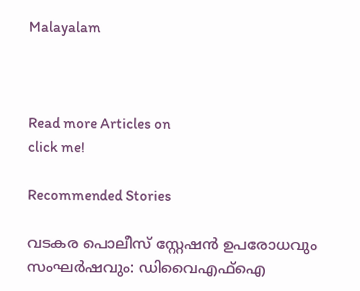Malayalam



Read more Articles on
click me!

Recommended Stories

വടകര പൊലീസ് സ്റ്റേഷൻ ഉപരോധവും സംഘർഷവും: ഡിവൈഎഫ്ഐ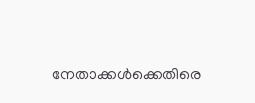നേതാക്കൾക്കെതിരെ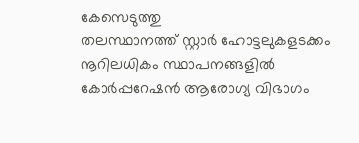കേസെടുത്തു
തലസ്ഥാനത്ത് സ്റ്റാർ ഹോട്ടലുകളടക്കം നൂറിലധികം സ്ഥാപനങ്ങളിൽ കോർപ്പറേഷൻ ആരോഗ്യ വിഭാഗം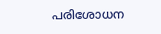പരിശോധന